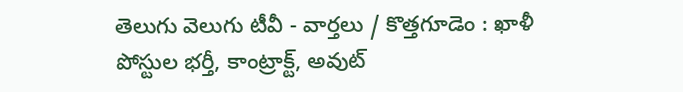తెలుగు వెలుగు టీవీ - వార్తలు / కొత్తగూడెం : ఖాళీ పోస్టుల భర్తీ, కాంట్రాక్ట్, అవుట్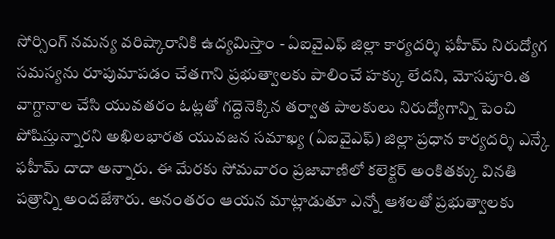సోర్సింగ్ నమన్య వరిష్కారానికి ఉద్యమిస్తాం - ఏఐవైఎఫ్ జిల్లా కార్యదర్శి ఫహీమ్ నిరుద్యోగ సమస్యను రూపుమాపడం చేతగాని ప్రభుత్వాలకు పాలించే హక్కు లేదని, మోసపూరి.త వాగ్దానాల చేసి యువతరం ఓట్లతో గద్దెనెక్కిన తర్వాత పాలకులు నిరుద్యోగాన్ని పెంచి పోషిస్తున్నారని అఖిలభారత యువజన సమాఖ్య (ఏఐవైఎఫ్) జిల్లా ప్రధాన కార్యదర్శి ఎన్కే ఫహీమ్ దాదా అన్నారు. ఈ మేరకు సోమవారం ప్రజావాణిలో కలెక్టర్ అంకితక్కు వినతి పత్రాన్ని అందజేశారు. అనంతరం ఆయన మాట్లాడుతూ ఎన్నో ఆశలతో ప్రభుత్వాలకు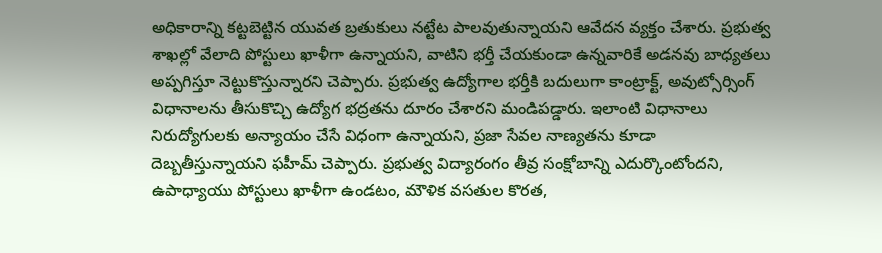అధికారాన్ని కట్టబెట్టిన యువత బ్రతుకులు నట్టేట పాలవుతున్నాయని ఆవేదన వ్యక్తం చేశారు. ప్రభుత్వ శాఖల్లో వేలాది పోస్టులు ఖాళీగా ఉన్నాయని, వాటిని భర్తీ చేయకుండా ఉన్నవారికే అడనవు బాధ్యతలు అప్పగిస్తూ నెట్టుకొస్తున్నారని చెప్పారు. ప్రభుత్వ ఉద్యోగాల భర్తీకి బదులుగా కాంట్రాక్ట్, అవుట్సోర్సింగ్ విధానాలను తీసుకొచ్చి ఉద్యోగ భద్రతను దూరం చేశారని మండిపడ్డారు. ఇలాంటి విధానాలు నిరుద్యోగులకు అన్యాయం చేసే విధంగా ఉన్నాయని, ప్రజా సేవల నాణ్యతను కూడా దెబ్బతీస్తున్నాయని ఫహీమ్ చెప్పారు. ప్రభుత్వ విద్యారంగం తీవ్ర సంక్షోబాన్ని ఎదుర్కొంటోందని, ఉపాధ్యాయు పోస్టులు ఖాళీగా ఉండటం, మౌళిక వసతుల కొరత,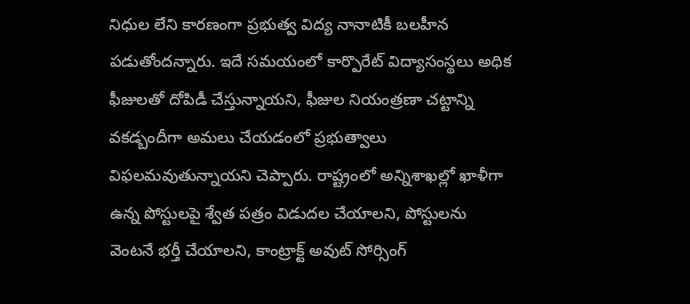నిధుల లేని కారణంగా ప్రభుత్వ విద్య నానాటికీ బలహీన పడుతోందన్నారు. ఇదే సమయంలో కార్పొరేట్ విద్యాసంస్థలు అధిక ఫీజులతో దోపిడీ చేస్తున్నాయని, ఫీజుల నియంత్రణా చట్టాన్ని వకడ్బందీగా అమలు చేయడంలో ప్రభుత్వాలు విఫలమవుతున్నాయని చెప్పారు. రాష్ట్రంలో అన్నిశాఖల్లో ఖాళీగా ఉన్న పోస్టులపై శ్వేత పత్రం విడుదల చేయాలని, పోస్టులను వెంటనే భర్తీ చేయాలని, కాంట్రాక్ట్ అవుట్ సోర్సింగ్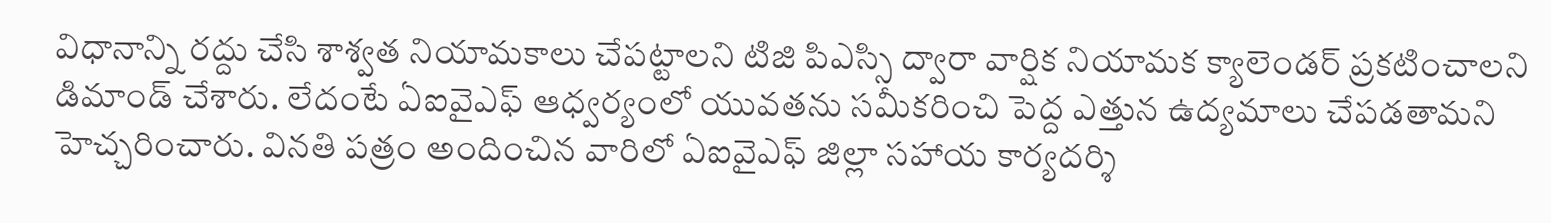విధానాన్ని రద్దు చేసి శాశ్వత నియామకాలు చేపట్టాలని టిజి పిఎస్సి ద్వారా వార్షిక నియామక క్యాలెండర్ ప్రకటించాలని డిమాండ్ చేశారు. లేదంటే ఏఐవైఎఫ్ ఆధ్వర్యంలో యువతను సమీకరించి పెద్ద ఎత్తున ఉద్యమాలు చేపడతామని హెచ్చరించారు. వినతి పత్రం అందించిన వారిలో ఏఐవైఎఫ్ జిల్లా సహాయ కార్యదర్శి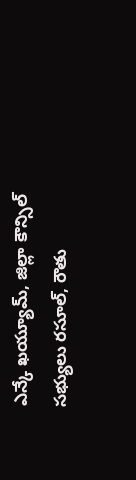ఎన్కే ఖయ్యూమ్, జిల్లా కౌన్సిల్ సభ్యులు రసూల్, రౌతు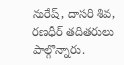నురేష్, దాసరి శివ, రణధీర్ తదితరులు పాల్గొన్నారు.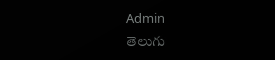Admin
తెలుగు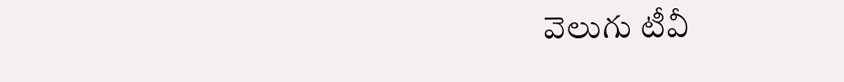వెలుగు టీవీ